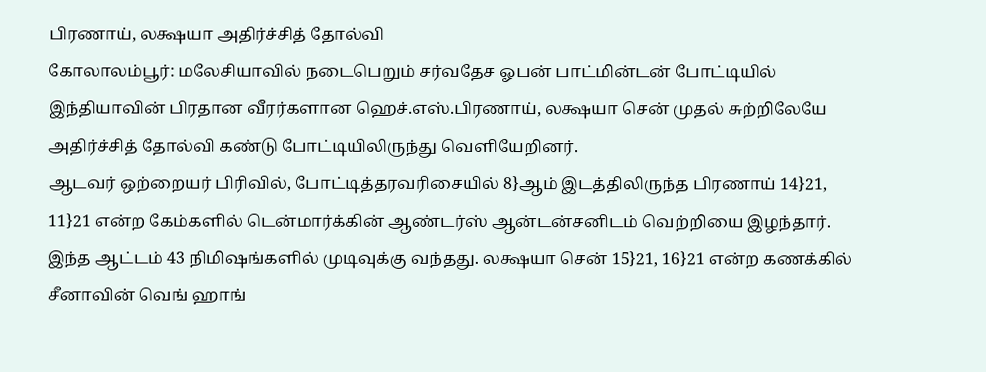பிரணாய், லக்ஷயா அதிர்ச்சித் தோல்வி
கோலாலம்பூர்: மலேசியாவில் நடைபெறும் சர்வதேச ஓபன் பாட்மின்டன் போட்டியில் இந்தியாவின் பிரதான வீரர்களான ஹெச்.எஸ்.பிரணாய், லக்ஷயா சென் முதல் சுற்றிலேயே அதிர்ச்சித் தோல்வி கண்டு போட்டியிலிருந்து வெளியேறினர்.
ஆடவர் ஒற்றையர் பிரிவில், போட்டித்தரவரிசையில் 8}ஆம் இடத்திலிருந்த பிரணாய் 14}21, 11}21 என்ற கேம்களில் டென்மார்க்கின் ஆண்டர்ஸ் ஆன்டன்சனிடம் வெற்றியை இழந்தார். இந்த ஆட்டம் 43 நிமிஷங்களில் முடிவுக்கு வந்தது. லக்ஷயா சென் 15}21, 16}21 என்ற கணக்கில் சீனாவின் வெங் ஹாங்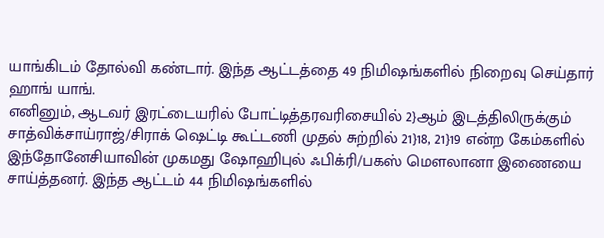யாங்கிடம் தோல்வி கண்டார். இந்த ஆட்டத்தை 49 நிமிஷங்களில் நிறைவு செய்தார் ஹாங் யாங்.
எனினும், ஆடவர் இரட்டையரில் போட்டித்தரவரிசையில் 2}ஆம் இடத்திலிருக்கும் சாத்விக்சாய்ராஜ்/சிராக் ஷெட்டி கூட்டணி முதல் சுற்றில் 21}18, 21}19 என்ற கேம்களில் இந்தோனேசியாவின் முகமது ஷோஹிபுல் ஃபிக்ரி/பகஸ் மெளலானா இணையை சாய்த்தனர். இந்த ஆட்டம் 44 நிமிஷங்களில்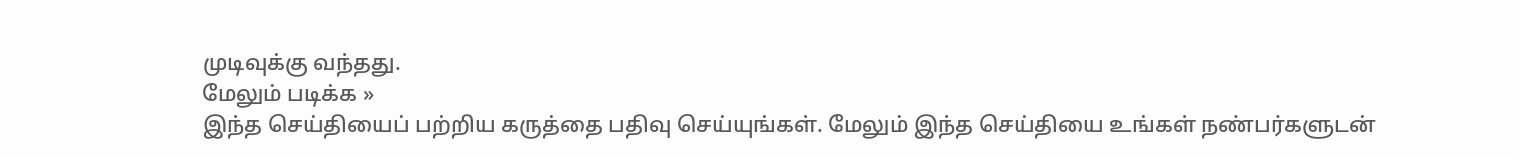முடிவுக்கு வந்தது.
மேலும் படிக்க »
இந்த செய்தியைப் பற்றிய கருத்தை பதிவு செய்யுங்கள். மேலும் இந்த செய்தியை உங்கள் நண்பர்களுடன்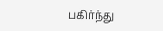பகிர்ந்து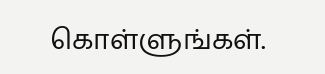கொள்ளுங்கள்.